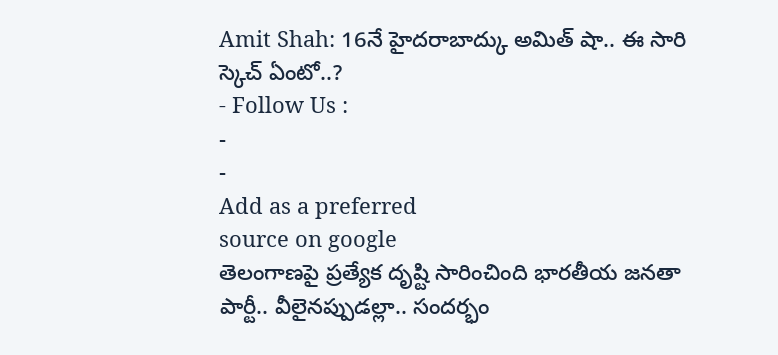Amit Shah: 16నే హైదరాబాద్కు అమిత్ షా.. ఈ సారి స్కెచ్ ఏంటో..?
- Follow Us :
-
-
Add as a preferred
source on google
తెలంగాణపై ప్రత్యేక దృష్టి సారించింది భారతీయ జనతా పార్టీ.. వీలైనప్పుడల్లా.. సందర్భం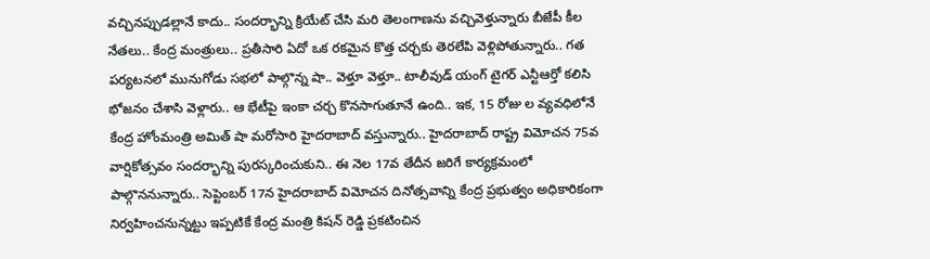వచ్చినప్పుడల్లానే కాదు.. సందర్భాన్ని క్రియేట్ చేసి మరి తెలంగాణను వచ్చివెళ్తున్నారు బీజేపీ కీల నేతలు.. కేంద్ర మంత్రులు.. ప్రతీసారి ఏదో ఒక రకమైన కొత్త చర్చకు తెరలేపి వెళ్లిపోతున్నారు.. గత పర్యటనలో మునుగోడు సభలో పాల్గొన్న షా.. వెళ్తూ వెళ్తూ.. టాలీవుడ్ యంగ్ టైగర్ ఎన్టీఆర్తో కలిసి భోజనం చేశాసి వెళ్లారు.. ఆ భేటీపై ఇంకా చర్చ కొనసాగుతూనే ఉంది.. ఇక, 15 రోజు ల వ్యవధిలోనే కేంద్ర హోంమంత్రి అమిత్ షా మరోసారి హైదరాబాద్ వస్తున్నారు.. హైదరాబాద్ రాష్ట్ర విమోచన 75వ వార్షికోత్సవం సందర్భాన్ని పురస్కరించుకుని.. ఈ నెల 17వ తేదీన జరిగే కార్యక్రమంలో పాల్గొననున్నారు.. సెప్టెంబర్ 17న హైదరాబాద్ విమోచన దినోత్సవాన్ని కేంద్ర ప్రభుత్వం అధికారికంగా నిర్వహించనున్నట్టు ఇప్పటికే కేంద్ర మంత్రి కిషన్ రెడ్డి ప్రకటించిన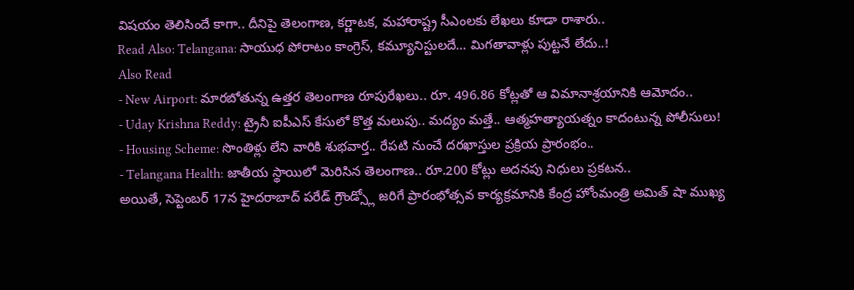విషయం తెలిసిందే కాగా.. దీనిపై తెలంగాణ, కర్ణాటక, మహారాష్ట్ర సీఎంలకు లేఖలు కూడా రాశారు..
Read Also: Telangana: సాయుధ పోరాటం కాంగ్రెస్, కమ్యూనిస్టులదే… మిగతావాళ్లు పుట్టనే లేదు..!
Also Read
- New Airport: మారబోతున్న ఉత్తర తెలంగాణ రూపురేఖలు.. రూ. 496.86 కోట్లతో ఆ విమానాశ్రయానికి ఆమోదం..
- Uday Krishna Reddy: ట్రైనీ ఐపీఎస్ కేసులో కొత్త మలుపు.. మద్యం మత్తే.. ఆత్మహత్యాయత్నం కాదంటున్న పోలీసులు!
- Housing Scheme: సొంతిళ్లు లేని వారికి శుభవార్త.. రేపటి నుంచే దరఖాస్తుల ప్రక్రియ ప్రారంభం..
- Telangana Health: జాతీయ స్థాయిలో మెరిసిన తెలంగాణ.. రూ.200 కోట్లు అదనపు నిధులు ప్రకటన..
అయితే, సెప్టెంబర్ 17న హైదరాబాద్ పరేడ్ గ్రౌండ్స్లో జరిగే ప్రారంభోత్సవ కార్యక్రమానికి కేంద్ర హోంమంత్రి అమిత్ షా ముఖ్య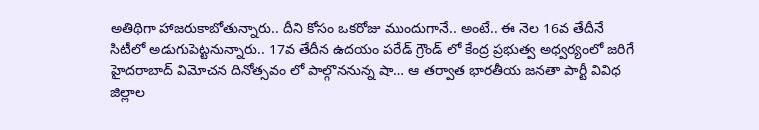అతిథిగా హాజరుకాబోతున్నారు.. దీని కోసం ఒకరోజు ముందుగానే.. అంటే.. ఈ నెల 16వ తేదీనే సిటీలో అడుగుపెట్టనున్నారు.. 17వ తేదీన ఉదయం పరేడ్ గ్రౌండ్ లో కేంద్ర ప్రభుత్వ అధ్వర్యంలో జరిగే హైదరాబాద్ విమోచన దినోత్సవం లో పాల్గొననున్న షా… ఆ తర్వాత భారతీయ జనతా పార్టీ వివిధ జిల్లాల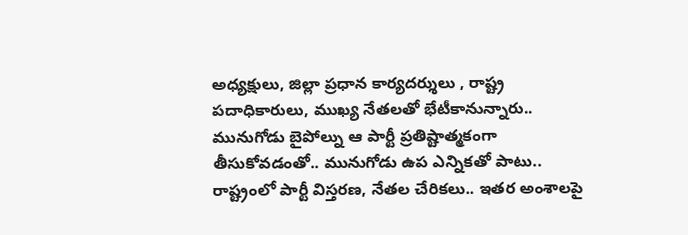అధ్యక్షులు, జిల్లా ప్రధాన కార్యదర్శులు , రాష్ట్ర పదాధికారులు, ముఖ్య నేతలతో భేటీకానున్నారు.. మునుగోడు బైపోల్ను ఆ పార్టీ ప్రతిష్టాత్మకంగా తీసుకోవడంతో.. మునుగోడు ఉప ఎన్నికతో పాటు.. రాష్ట్రంలో పార్టీ విస్తరణ, నేతల చేరికలు.. ఇతర అంశాలపై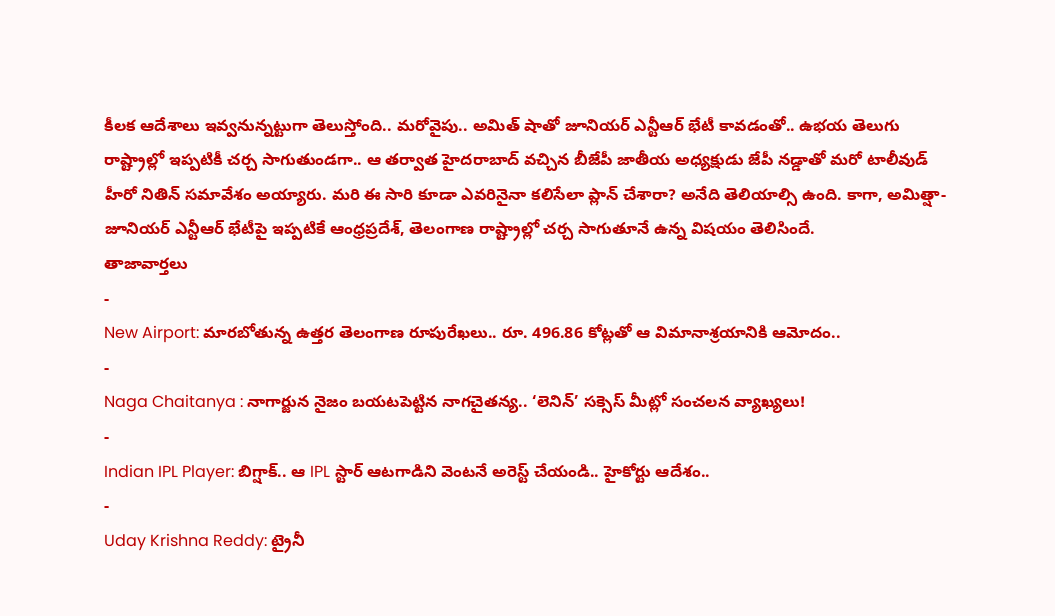కీలక ఆదేశాలు ఇవ్వనున్నట్టుగా తెలుస్తోంది.. మరోవైపు.. అమిత్ షాతో జూనియర్ ఎన్టీఆర్ భేటీ కావడంతో.. ఉభయ తెలుగు రాష్ట్రాల్లో ఇప్పటికీ చర్చ సాగుతుండగా.. ఆ తర్వాత హైదరాబాద్ వచ్చిన బీజేపీ జాతీయ అధ్యక్షుడు జేపీ నడ్డాతో మరో టాలీవుడ్ హీరో నితిన్ సమావేశం అయ్యారు. మరి ఈ సారి కూడా ఎవరినైనా కలిసేలా ప్లాన్ చేశారా? అనేది తెలియాల్సి ఉంది. కాగా, అమిత్షా-జూనియర్ ఎన్టీఆర్ భేటీపై ఇప్పటికే ఆంధ్రప్రదేశ్, తెలంగాణ రాష్ట్రాల్లో చర్చ సాగుతూనే ఉన్న విషయం తెలిసిందే.
తాజావార్తలు
-
New Airport: మారబోతున్న ఉత్తర తెలంగాణ రూపురేఖలు.. రూ. 496.86 కోట్లతో ఆ విమానాశ్రయానికి ఆమోదం..
-
Naga Chaitanya : నాగార్జున నైజం బయటపెట్టిన నాగచైతన్య.. ‘లెనిన్’ సక్సెస్ మీట్లో సంచలన వ్యాఖ్యలు!
-
Indian IPL Player: బిగ్షాక్.. ఆ IPL స్టార్ ఆటగాడిని వెంటనే అరెస్ట్ చేయండి.. హైకోర్టు ఆదేశం..
-
Uday Krishna Reddy: ట్రైనీ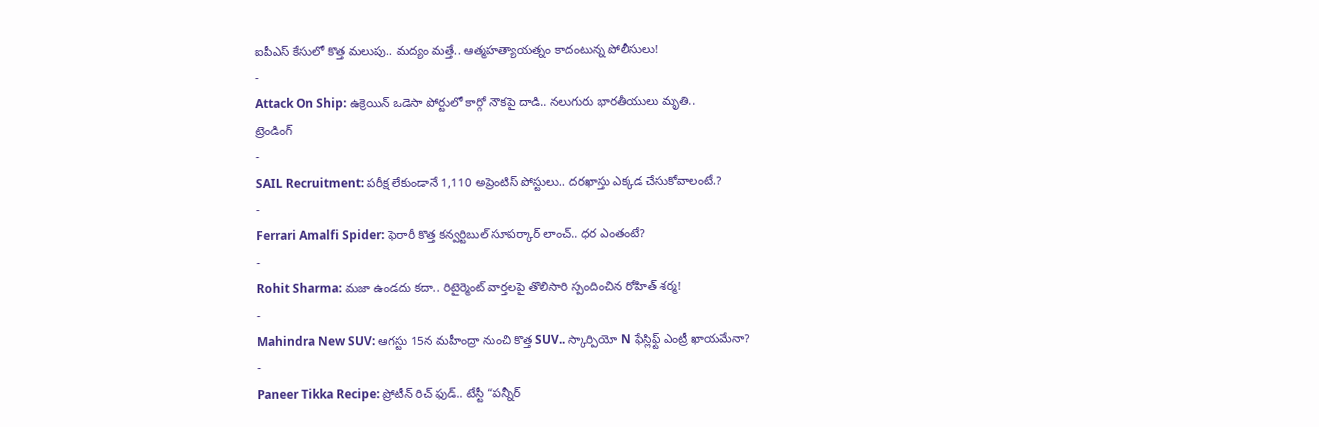ఐపీఎస్ కేసులో కొత్త మలుపు.. మద్యం మత్తే.. ఆత్మహత్యాయత్నం కాదంటున్న పోలీసులు!
-
Attack On Ship: ఉక్రెయిన్ ఒడెసా పోర్టులో కార్గో నౌకపై దాడి.. నలుగురు భారతీయులు మృతి..
ట్రెండింగ్
-
SAIL Recruitment: పరీక్ష లేకుండానే 1,110 అప్రెంటిస్ పోస్టులు.. దరఖాస్తు ఎక్కడ చేసుకోవాలంటే.?
-
Ferrari Amalfi Spider: ఫెరారీ కొత్త కన్వర్టిబుల్ సూపర్కార్ లాంచ్.. ధర ఎంతంటే?
-
Rohit Sharma: మజా ఉండదు కదా.. రిటైర్మెంట్ వార్తలపై తొలిసారి స్పందించిన రోహిత్ శర్మ!
-
Mahindra New SUV: ఆగస్టు 15న మహీంద్రా నుంచి కొత్త SUV.. స్కార్పియో N ఫేస్లిఫ్ట్ ఎంట్రీ ఖాయమేనా?
-
Paneer Tikka Recipe: ప్రోటీన్ రిచ్ ఫుడ్.. టేస్టీ “పన్నీర్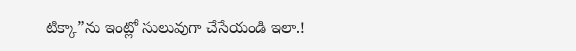టిక్కా”ను ఇంట్లో సులువుగా చేసేయండి ఇలా.!